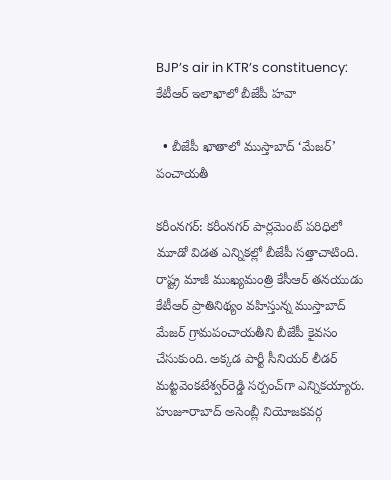BJP’s air in KTR’s constituency: కేటీఆర్‌ ఇలాఖాలో బీజేపీ హవా

  • బీజేపీ ఖాతాలో ముస్తాబాద్‌ ‘మేజర్‌’ పంచాయతీ

కరీంనగర్‌: కరీంనగర్‌ పార్లమెంట్‌ పరిధిలో మూడో విడత ఎన్నికల్లో బీజేపీ సత్తాచాటింది. రాష్ట్ర మాజీ ముఖ్యమంత్రి కేసీఆర్‌ తనయుడు కేటీఆర్‌ ప్రాతినిథ్యం వహిస్తున్న ముస్తాబాద్‌ మేజర్‌ గ్రామపంచాయతీని బీజేపీ కైవసం చేసుకుంది. అక్కడ పార్టీ సీనియర్‌ లీడర్‌ మట్టవెంకటేశ్వర్‌రెడ్డి సర్పంచ్‌గా ఎన్నికయ్యారు. హుజూరాబాద్‌ అసెంబ్లీ నియోజకవర్గ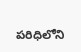పరిధిలోని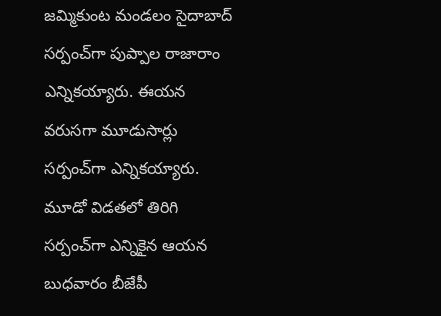జమ్మికుంట మండలం సైదాబాద్ సర్పంచ్‌గా పుప్పాల రాజారాం ఎన్నికయ్యారు. ఈయన వరుసగా మూడుసార్లు సర్పంచ్‌గా ఎన్నికయ్యారు. మూడో విడతలో తిరిగి సర్పంచ్‌గా ఎన్నికైన ఆయన బుధవారం బీజేపీ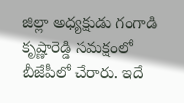జిల్లా అధ్యక్షుడు గంగాడి కృష్ణారెడ్డి సమక్షంలో బీజేపీలో చేరారు. ఇదే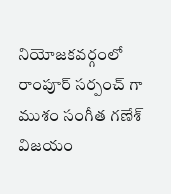నియోజకవర్గంలో రాంపూర్ సర్పంచ్ గా ముశం సంగీత గణేశ్ విజయం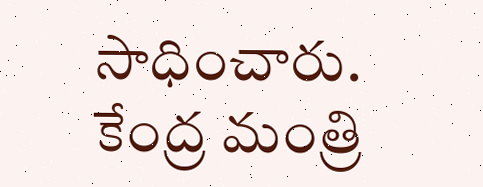సాధించారు. కేంద్ర మంత్రి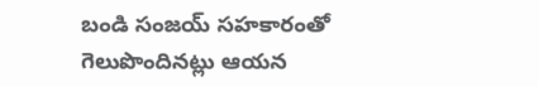బండి సంజయ్‌ సహకారంతో గెలుపొందినట్లు ఆయన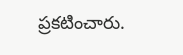ప్రకటించారు.